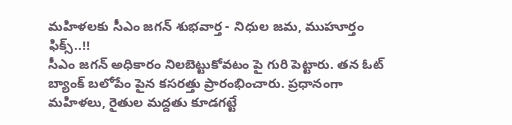మహిళలకు సీఎం జగన్ శుభవార్త - నిధుల జమ, ముహూర్తం ఫిక్స్..!!
సీఎం జగన్ అధికారం నిలబెట్టుకోవటం పై గురి పెట్టారు. తన ఓట్ బ్యాంక్ బలోపేం పైన కసరత్తు ప్రారంభించారు. ప్రధానంగా మహిళలు, రైతుల మద్దతు కూడగట్టే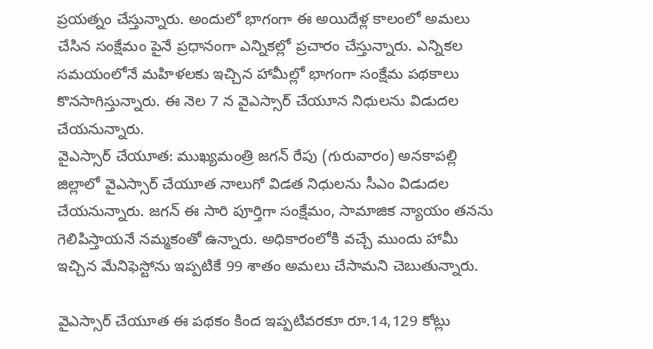ప్రయత్నం చేస్తున్నారు. అందులో భాగంగా ఈ అయిదేళ్ల కాలంలో అమలు చేసిన సంక్షేమం పైనే ప్రధానంగా ఎన్నికల్లో ప్రచారం చేస్తున్నారు. ఎన్నికల సమయంలోనే మహిళలకు ఇచ్చిన హామీల్లో భాగంగా సంక్షేమ పథకాలు కొనసాగిస్తున్నారు. ఈ నెల 7 న వైఎస్సార్ చేయూన నిధులను విడుదల చేయనున్నారు.
వైఎస్సార్ చేయూత: ముఖ్యమంత్రి జగన్ రేపు (గురువారం) అనకాపల్లి జిల్లాలో వైఎస్సార్ చేయూత నాలుగో విడత నిధులను సీఎం విడుదల చేయనున్నారు. జగన్ ఈ సారి పూర్తిగా సంక్షేమం, సామాజిక న్యాయం తనను గెలిపిస్తాయనే నమ్మకంతో ఉన్నారు. అధికారంలోకి వచ్చే ముందు హామీ ఇచ్చిన మేనిఫెస్టోను ఇప్పటికే 99 శాతం అమలు చేసామని చెబుతున్నారు.

వైఎస్సార్ చేయూత ఈ పథకం కింద ఇప్పటివరకూ రూ.14,129 కోట్లు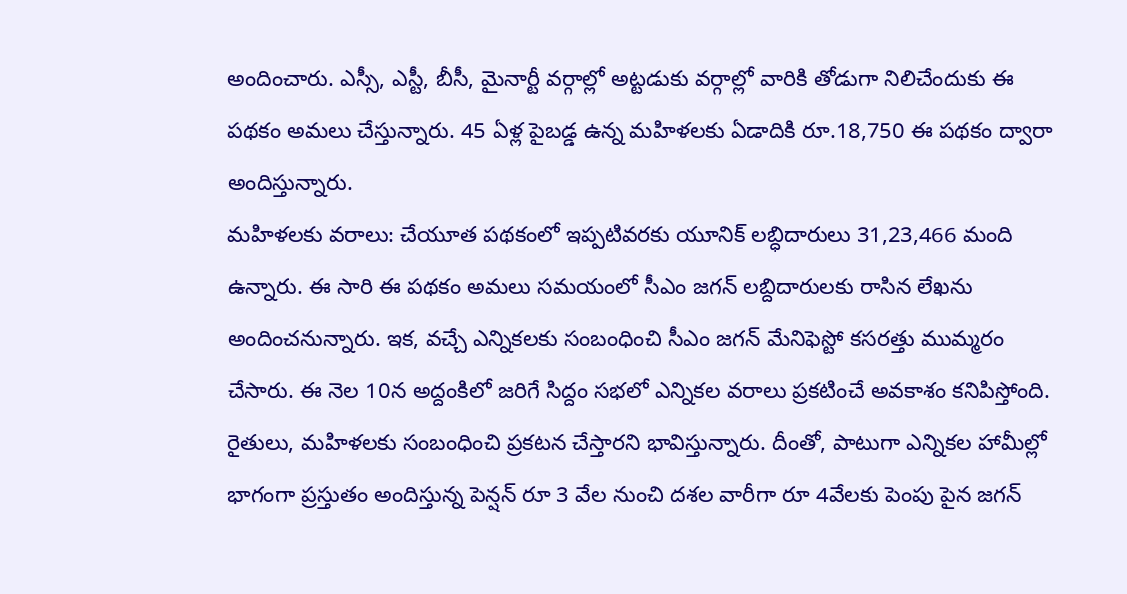అందించారు. ఎస్సీ, ఎస్టీ, బీసీ, మైనార్టీ వర్గాల్లో అట్టడుకు వర్గాల్లో వారికి తోడుగా నిలిచేందుకు ఈ పథకం అమలు చేస్తున్నారు. 45 ఏళ్ల పైబడ్డ ఉన్న మహిళలకు ఏడాదికి రూ.18,750 ఈ పథకం ద్వారా అందిస్తున్నారు.
మహిళలకు వరాలు: చేయూత పథకంలో ఇప్పటివరకు యూనిక్ లబ్ధిదారులు 31,23,466 మంది ఉన్నారు. ఈ సారి ఈ పథకం అమలు సమయంలో సీఎం జగన్ లబ్దిదారులకు రాసిన లేఖను అందించనున్నారు. ఇక, వచ్చే ఎన్నికలకు సంబంధించి సీఎం జగన్ మేనిఫెస్టో కసరత్తు ముమ్మరం చేసారు. ఈ నెల 10న అద్దంకిలో జరిగే సిద్దం సభలో ఎన్నికల వరాలు ప్రకటించే అవకాశం కనిపిస్తోంది.
రైతులు, మహిళలకు సంబంధించి ప్రకటన చేస్తారని భావిస్తున్నారు. దీంతో, పాటుగా ఎన్నికల హామీల్లో భాగంగా ప్రస్తుతం అందిస్తున్న పెన్షన్ రూ 3 వేల నుంచి దశల వారీగా రూ 4వేలకు పెంపు పైన జగన్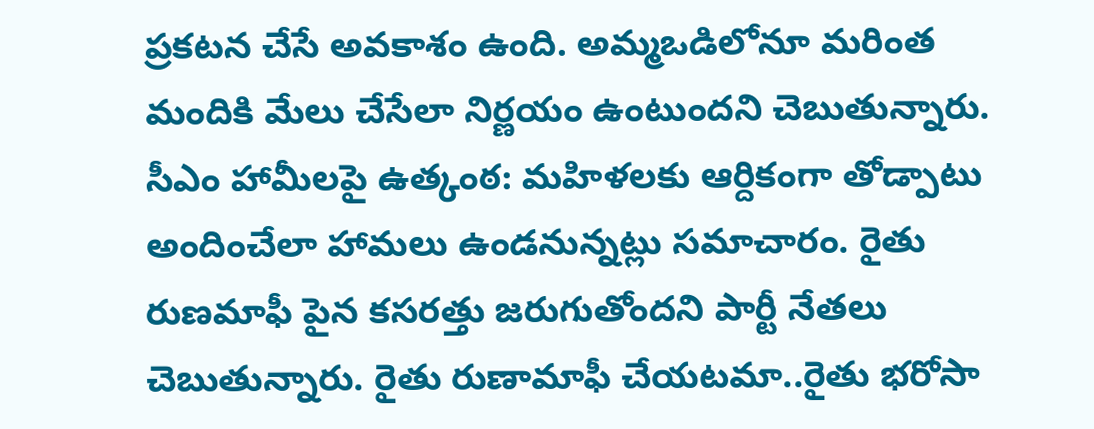ప్రకటన చేసే అవకాశం ఉంది. అమ్మఒడిలోనూ మరింత మందికి మేలు చేసేలా నిర్ణయం ఉంటుందని చెబుతున్నారు.
సీఎం హామీలపై ఉత్కంఠ: మహిళలకు ఆర్దికంగా తోడ్పాటు అందించేలా హామలు ఉండనున్నట్లు సమాచారం. రైతు రుణమాఫీ పైన కసరత్తు జరుగుతోందని పార్టీ నేతలు చెబుతున్నారు. రైతు రుణామాఫీ చేయటమా..రైతు భరోసా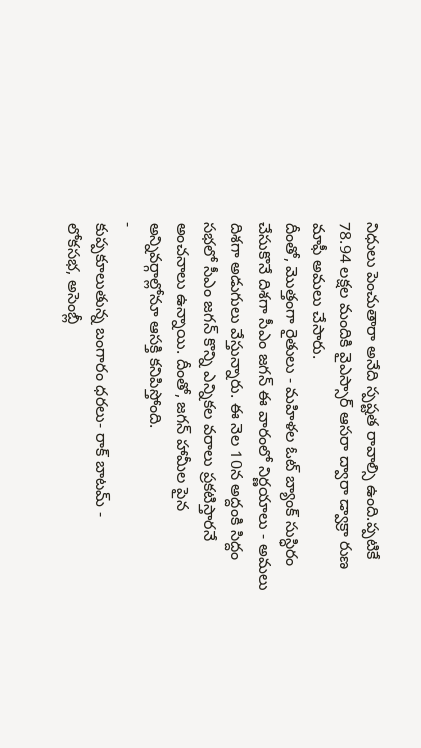నిధులు పెంచుతారా అనేది స్పష్టత రావాల్సి ఉంది.ప్పటికే 78.94 లక్షల మందికి వైఎస్సార్ ఆసరా ద్వారా డ్వాక్రా రుణ మాఫీ అమలు చేసారు.
దీంతో, మొత్తంగా రైతులు - మహిళల ఓట్ బ్యాంక్ సుస్ధిరం చేసుకొనే దిశగా సీఎం జగన్ ఈ వారంలో నిర్ణయాలు - అమలు దిశగా అడుగులు వేస్తున్నారు. ఈ నెల 10న అద్దంకి సిద్దం సభలో సీఎం జగన్ కొన్ని ఎన్నికల వరాలు ప్రకటిస్తారనే అంచనాలు ఉన్నాయి. దీంతో, జగన్ హామీల పైన అన్నివర్గాల్లోనూ ఆసక్తి కనిపిస్తోంది.
-
కుప్పకూలుతున్న బంగారం ధరలు- రాక్ బాటమ్ -
లోకసభ, అసెంబ్లీ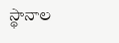స్థానాల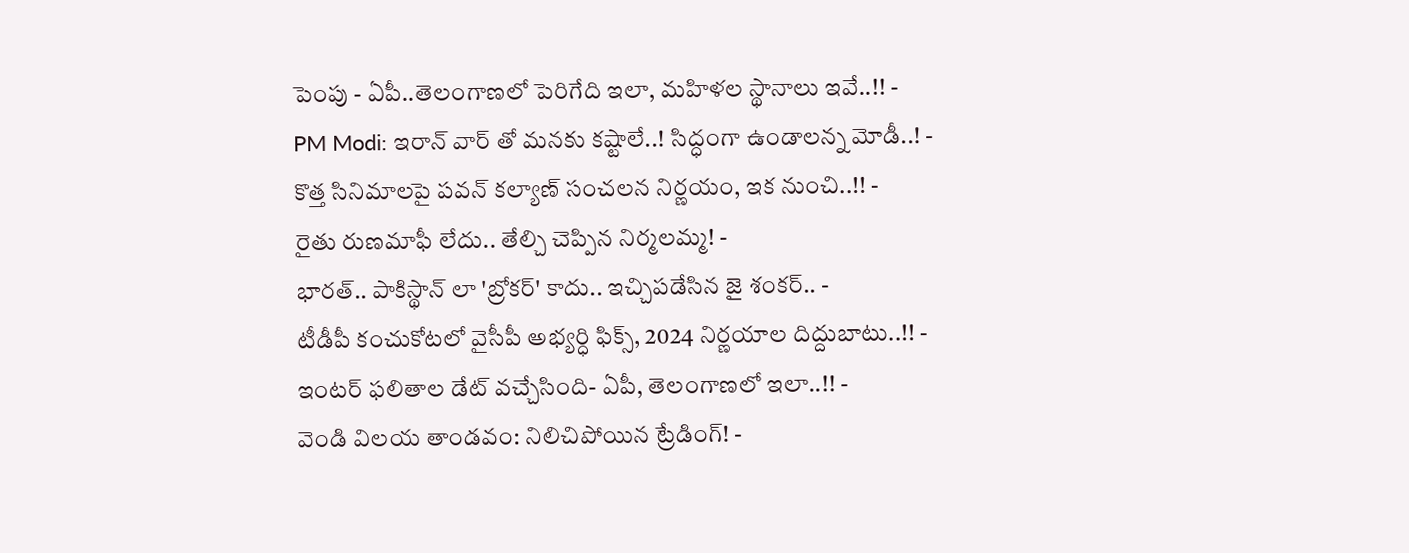పెంపు - ఏపీ..తెలంగాణలో పెరిగేది ఇలా, మహిళల స్థానాలు ఇవే..!! -
PM Modi: ఇరాన్ వార్ తో మనకు కష్టాలే..! సిద్ధంగా ఉండాలన్న మోడీ..! -
కొత్త సినిమాలపై పవన్ కల్యాణ్ సంచలన నిర్ణయం, ఇక నుంచి..!! -
రైతు రుణమాఫీ లేదు.. తేల్చి చెప్పిన నిర్మలమ్మ! -
భారత్.. పాకిస్థాన్ లా 'బ్రోకర్' కాదు.. ఇచ్చిపడేసిన జై శంకర్.. -
టీడీపీ కంచుకోటలో వైసీపీ అభ్యర్ధి ఫిక్స్, 2024 నిర్ణయాల దిద్దుబాటు..!! -
ఇంటర్ ఫలితాల డేట్ వచ్చేసింది- ఏపీ, తెలంగాణలో ఇలా..!! -
వెండి విలయ తాండవం: నిలిచిపోయిన ట్రేడింగ్! -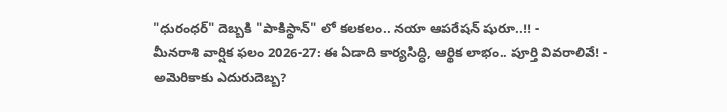"ధురంధర్" దెబ్బకి "పాకిస్థాన్" లో కలకలం.. నయా ఆపరేషన్ షురూ..!! -
మీనరాశి వార్షిక ఫలం 2026-27: ఈ ఏడాది కార్యసిద్ధి, ఆర్థిక లాభం.. పూర్తి వివరాలివే! -
అమెరికాకు ఎదురుదెబ్బ?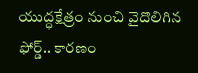యుద్ధక్షేత్రం నుంచి వైదొలిగిన ఫోర్డ్.. కారణం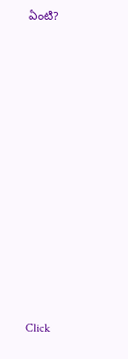ఏంటి?












Click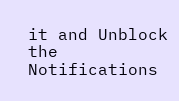it and Unblock the Notifications